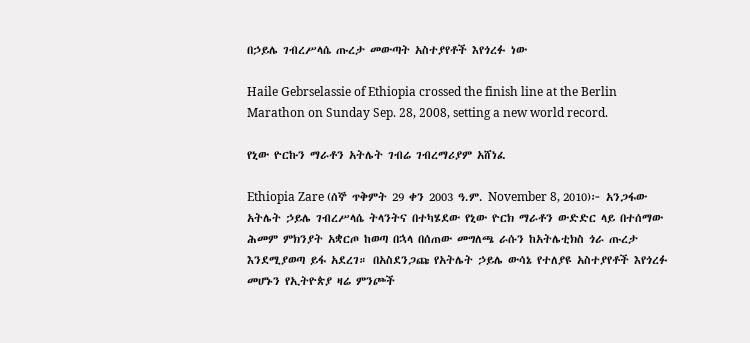በኃይሌ ገብረሥላሴ ጡረታ መውጣት አስተያየቶች እየጎረፉ ነው

Haile Gebrselassie of Ethiopia crossed the finish line at the Berlin Marathon on Sunday Sep. 28, 2008, setting a new world record.

የኒው ዮርኩን ማራቶን አትሌት ገብሬ ገብረማሪያም አሸነፈ

Ethiopia Zare (ሰኞ ጥቅምት 29 ቀን 2003 ዓ.ም. November 8, 2010)፦ አንጋፋው አትሌት ኃይሌ ገብረሥላሴ ትላንትና በተካሄደው የኒው ዮርክ ማራቶን ውድድር ላይ በተሰማው ሕመም ምክንያት አቋርጦ ከወጣ በኋላ በሰጠው መግለጫ ራሱን ከአትሌቲክስ ጎራ ጡረታ እንደሚያወጣ ይፋ አደረገ። በአስደንጋጩ የአትሌት ኃይሌ ውሳኔ የተለያዩ አስተያየቶች እየጎረፉ መሆኑን የኢትዮጵያ ዛሬ ምንጮች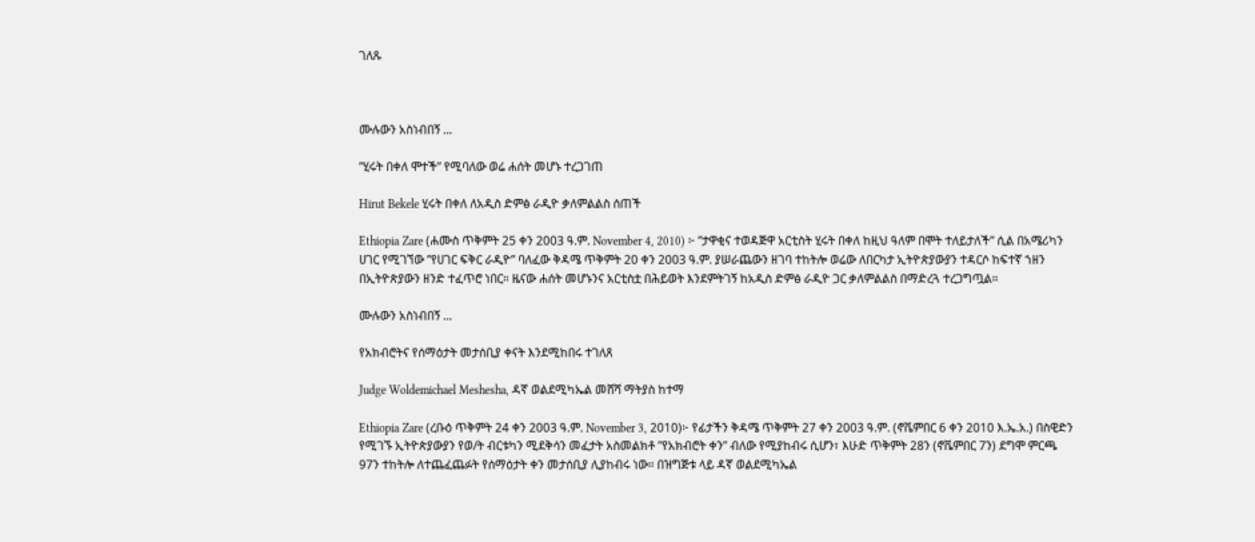ገለጹ



ሙሉውን አስነብበኝ ...

”ሂሩት በቀለ ሞተች” የሚባለው ወሬ ሐሰት መሆኑ ተረጋገጠ

Hirut Bekele ሂሩት በቀለ ለአዲስ ድምፅ ራዲዮ ቃለምልልስ ሰጠች

Ethiopia Zare (ሐሙስ ጥቅምት 25 ቀን 2003 ዓ.ም. November 4, 2010) ፦ ”ታዋቂና ተወዳጅዋ አርቲስት ሂሩት በቀለ ከዚህ ዓለም በሞት ተለይታለች” ሲል በአሜሪካን ሀገር የሚገኘው ”የሀገር ፍቅር ራዲዮ” ባለፈው ቅዳሜ ጥቅምት 20 ቀን 2003 ዓ.ም. ያሠራጨውን ዘገባ ተከትሎ ወሬው ለበርካታ ኢትዮጵያውያን ተዳርሶ ከፍተኛ ኀዘን በኢትዮጵያውን ዘንድ ተፈጥሮ ነበር። ዜናው ሐሰት መሆኑንና አርቲስቷ በሕይወት እንደምትገኝ ከአዲስ ድምፅ ራዲዮ ጋር ቃለምልልስ በማድረጓ ተረጋግጧል።

ሙሉውን አስነብበኝ ...

የአክብሮትና የሰማዕታት መታሰቢያ ቀናት እንደሚከበሩ ተገለጸ

Judge Woldemichael Meshesha, ዳኛ ወልደሚካኤል መሸሻ ማትያስ ከተማ

Ethiopia Zare (ረቡዕ ጥቅምት 24 ቀን 2003 ዓ.ም. November 3, 2010)፦ የፊታችን ቅዳሜ ጥቅምት 27 ቀን 2003 ዓ.ም. (ኖቬምበር 6 ቀን 2010 እ.ኤ.አ.) በስዊድን የሚገኙ ኢትዮጵያውያን የወ/ት ብርቱካን ሚደቅሳን መፈታት አስመልክቶ ”የአክብሮት ቀን” ብለው የሚያከብሩ ሲሆን፣ እሁድ ጥቅምት 28ን (ኖቬምበር 7ን) ደግሞ ምርጫ 97ን ተከትሎ ለተጨፈጨፉት የሰማዕታት ቀን መታሰቢያ ሊያከብሩ ነው። በዝግጅቱ ላይ ዳኛ ወልደሚካኤል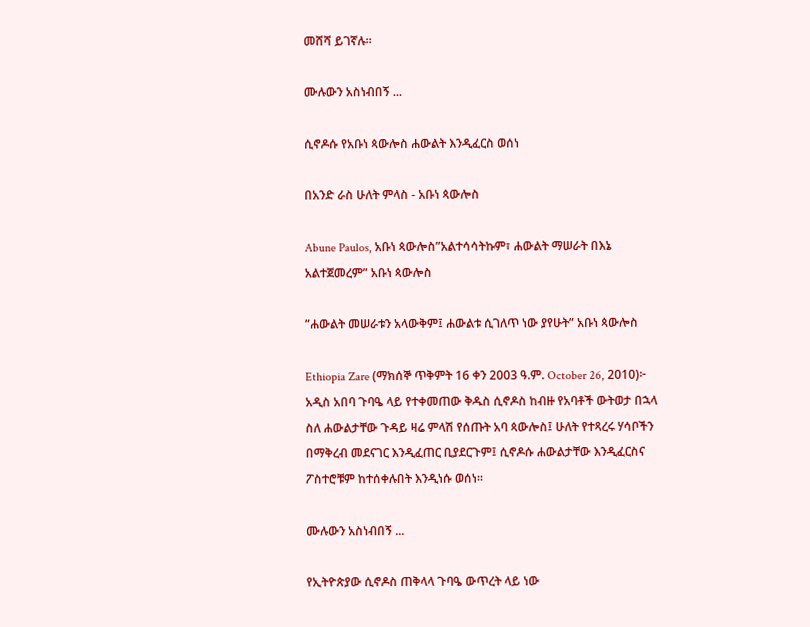መሸሻ ይገኛሉ።

ሙሉውን አስነብበኝ ...

ሲኖዶሱ የአቡነ ጳውሎስ ሐውልት እንዲፈርስ ወሰነ

በአንድ ራስ ሁለት ምላስ - አቡነ ጳውሎስ

Abune Paulos, አቡነ ጳውሎስ”አልተሳሳትኩም፣ ሐውልት ማሠራት በእኔ አልተጀመረም” አቡነ ጳውሎስ

”ሐውልት መሠራቱን አላውቅም፤ ሐውልቱ ሲገለጥ ነው ያየሁት” አቡነ ጳውሎስ

Ethiopia Zare (ማክሰኞ ጥቅምት 16 ቀን 2003 ዓ.ም. October 26, 2010)፦ አዲስ አበባ ጉባዔ ላይ የተቀመጠው ቅዱስ ሲኖዶስ ከብዙ የአባቶች ውትወታ በኋላ ስለ ሐውልታቸው ጉዳይ ዛሬ ምላሽ የሰጡት አባ ጳውሎስ፤ ሁለት የተጻረሩ ሃሳቦችን በማቅረብ መደናገር እንዲፈጠር ቢያደርጉም፤ ሲኖዶሱ ሐውልታቸው እንዲፈርስና ፖስተሮቹም ከተሰቀሉበት እንዲነሱ ወሰነ።

ሙሉውን አስነብበኝ ...

የኢትዮጵያው ሲኖዶስ ጠቅላላ ጉባዔ ውጥረት ላይ ነው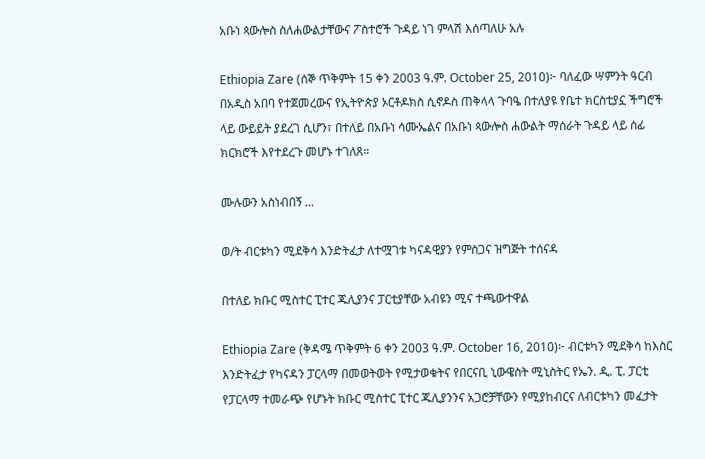አቡነ ጳውሎስ ስለሐውልታቸውና ፖስተሮች ጉዳይ ነገ ምላሽ እሰጣለሁ አሉ

Ethiopia Zare (ሰኞ ጥቅምት 15 ቀን 2003 ዓ.ም. October 25, 2010)፦ ባለፈው ሣምንት ዓርብ በአዲስ አበባ የተጀመረውና የኢትዮጵያ ኦርቶዶክስ ሲኖዶስ ጠቅላላ ጉባዔ በተለያዩ የቤተ ክርስቲያኗ ችግሮች ላይ ውይይት ያደረገ ሲሆን፣ በተለይ በአቡነ ሳሙኤልና በአቡነ ጳውሎስ ሐውልት ማሰራት ጉዳይ ላይ ሰፊ ክርክሮች እየተደረጉ መሆኑ ተገለጸ።

ሙሉውን አስነብበኝ ...

ወ/ት ብርቱካን ሚደቅሳ እንድትፈታ ለተሟገቱ ካናዳዊያን የምስጋና ዝግጅት ተሰናዳ

በተለይ ክቡር ሚስተር ፒተር ጁሊያንና ፓርቲያቸው አብዩን ሚና ተጫውተዋል

Ethiopia Zare (ቅዳሜ ጥቅምት 6 ቀን 2003 ዓ.ም. October 16, 2010)፦ ብርቱካን ሚደቅሳ ከእስር እንድትፈታ የካናዳን ፓርላማ በመወትወት የሚታወቁትና የበርናቢ ኒውዌስት ሚኒስትር የኤን. ዲ. ፒ. ፓርቲ የፓርላማ ተመራጭ የሆኑት ክቡር ሚስተር ፒተር ጁሊያንንና አጋሮቻቸውን የሚያከብርና ለብርቱካን መፈታት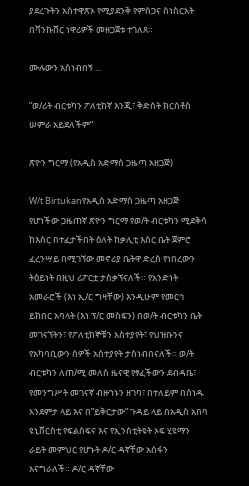ያደረጉትን አስተዋጽኦ የሚያደንቅ የምስጋና ስነስርአት በቫንኩቨር ነዋሪዎች መዘጋጀቱ ተገለጸ።

ሙሉውን አስነብበኝ ...

”ወ/ሪት ብርቱካን ፖለቲከኛ እንጂ፣ ቅድስት ክርስቶስ ሠምራ አይደለችም”

ጽዮን ግርማ (የአዲስ አድማስ ጋዜጣ አዘጋጅ)

W/t Birtukanየአዲስ አድማስ ጋዜጣ አዘጋጅ የሆነችው ጋዜጠኛ ጽዮን ግርማ የወ/ት ብርቱካን ሚደቅሳ ከእስር በተፈታችበት ዕለት ከቃሊቲ እስር ቤት ጀምሮ ፈረንሣይ በሚገኘው መኖሪያ ቤትዋ ድረስ የነበረውን ትዕይነት በዚህ ሪፖርቷ ታስቃኘናለች። የአንድነት አመራሮች (እነ ኢ/ር ግዛቸው) እንዲሁም የመርኅ ይከበር አባላት (እነ ፕ/ር መስፍን) በወ/ት ብርቱካን ቤት መገናኘትን፣ የፖለቲከኞቹን አስተያየት፣ የህዝቡንና የአካባቢውን ሰዎች አስተያየት ታስነብበናለች። ወ/ት ብርቱካን ለጠ/ሚ መለስ ዜናዊ የፃፈችውን ደብዳቤ፣ የመንግሥት መገናኛ ብዙኀኑን ዘገባ፣ በተለይም በሰነዱ አንደምታ ላይ እና በ”ይቅርታው” ጉዳይ ላይ በአዲስ አበባ ዩኒቨርስቲ የፍልስፍና እና የኢንስቲትዩት ኦፍ ሂዩማን ራይት መምህር የሆኑት ዶ/ር ዳኛቸው አሰፋን አናግራለች። ዶ/ር ዳኛቸው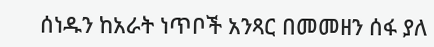ሰነዱን ከአራት ነጥቦች አንጻር በመመዘን ሰፋ ያለ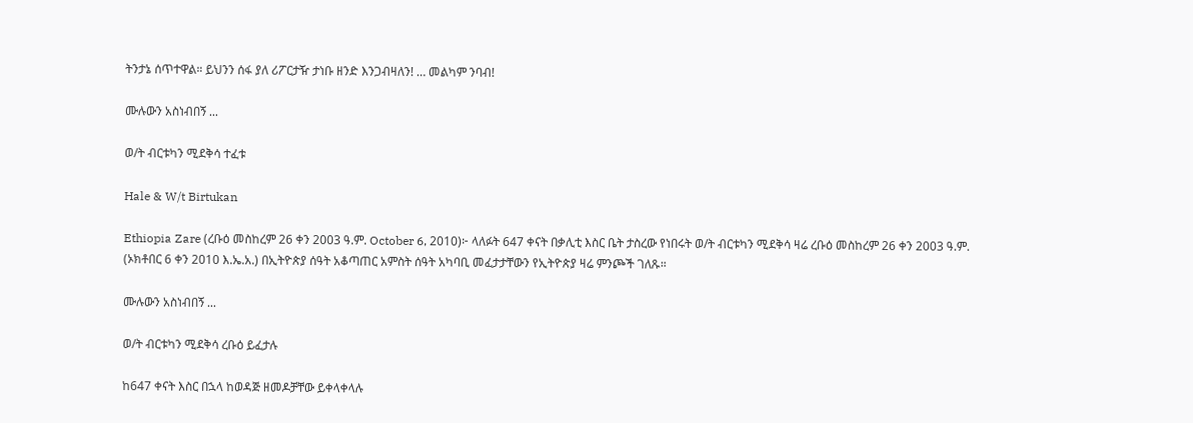ትንታኔ ሰጥተዋል። ይህንን ሰፋ ያለ ሪፖርታዥ ታነቡ ዘንድ እንጋብዛለን! … መልካም ንባብ!

ሙሉውን አስነብበኝ ...

ወ/ት ብርቱካን ሚደቅሳ ተፈቱ

Hale & W/t Birtukan

Ethiopia Zare (ረቡዕ መስከረም 26 ቀን 2003 ዓ.ም. October 6, 2010)፦ ላለፉት 647 ቀናት በቃሊቲ እስር ቤት ታስረው የነበሩት ወ/ት ብርቱካን ሚደቅሳ ዛሬ ረቡዕ መስከረም 26 ቀን 2003 ዓ.ም. (ኦክቶበር 6 ቀን 2010 እ.ኤ.አ.) በኢትዮጵያ ሰዓት አቆጣጠር አምስት ሰዓት አካባቢ መፈታታቸውን የኢትዮጵያ ዛሬ ምንጮች ገለጹ።

ሙሉውን አስነብበኝ ...

ወ/ት ብርቱካን ሚደቅሳ ረቡዕ ይፈታሉ

ከ647 ቀናት እስር በኋላ ከወዳጅ ዘመዶቻቸው ይቀላቀላሉ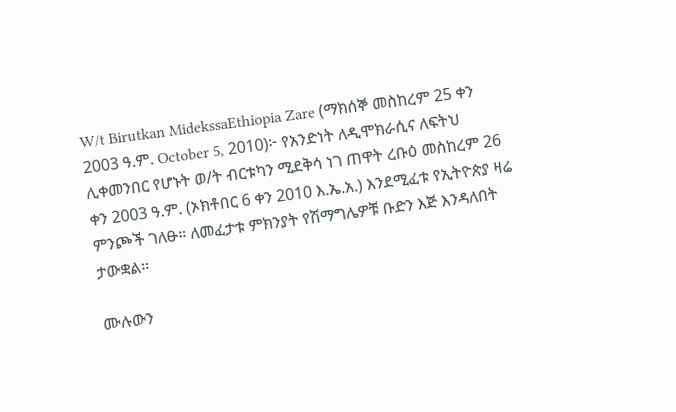W/t Birutkan MidekssaEthiopia Zare (ማክሰኞ መስከረም 25 ቀን 2003 ዓ.ም. October 5, 2010)፦ የአንድነት ለዲሞክራሲና ለፍትህ ሊቀመንበር የሆኑት ወ/ት ብርቱካን ሚደቅሳ ነገ ጠዋት ረቡዕ መስከረም 26 ቀን 2003 ዓ.ም. (ኦክቶበር 6 ቀን 2010 እ.ኤ.አ.) እንደሚፈቱ የኢትዮጵያ ዛሬ ምንጮች ገለፁ። ለመፈታቱ ምክንያት የሽማግሌዎቹ ቡድን እጅ እንዳለበት ታውቋል።

ሙሉውን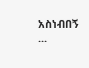አስነብበኝ ...